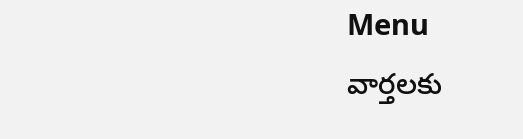Menu
వార్తలకు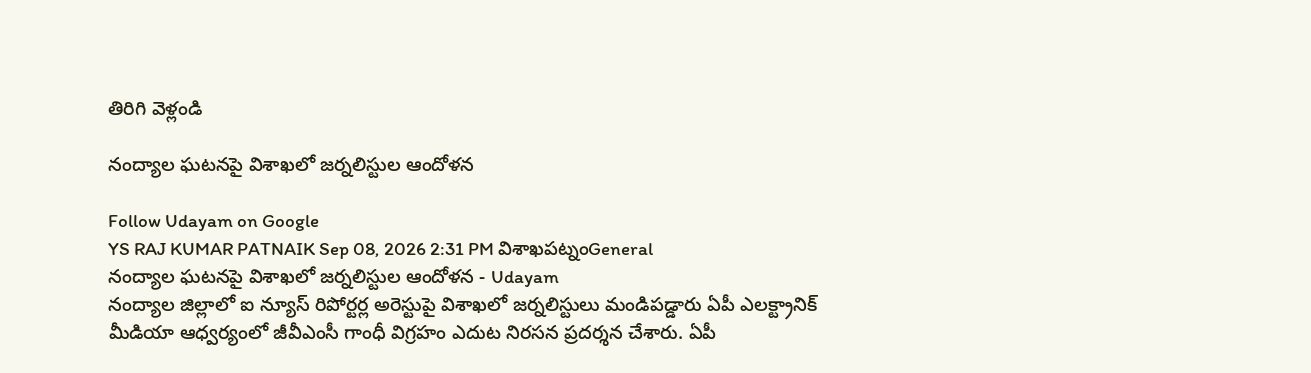తిరిగి వెళ్లండి

నంద్యాల ఘటనపై విశాఖలో జర్నలిస్టుల ఆందోళన

Follow Udayam on Google
YS RAJ KUMAR PATNAIK Sep 08, 2026 2:31 PM విశాఖపట్నంGeneral
నంద్యాల ఘటనపై విశాఖలో జర్నలిస్టుల ఆందోళన - Udayam
నంద్యాల జిల్లాలో ఐ న్యూస్ రిపోర్టర్ల అరెస్టుపై విశాఖలో జర్నలిస్టులు మండిపడ్డారు ఏపీ ఎలక్ట్రానిక్ మీడియా ఆధ్వర్యంలో జీవీఎంసీ గాంధీ విగ్రహం ఎదుట నిరసన ప్రదర్శన చేశారు. ఏపీ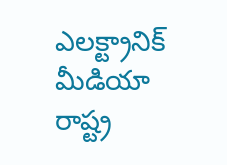ఎలక్ట్రానిక్ మీడియా రాష్ట్ర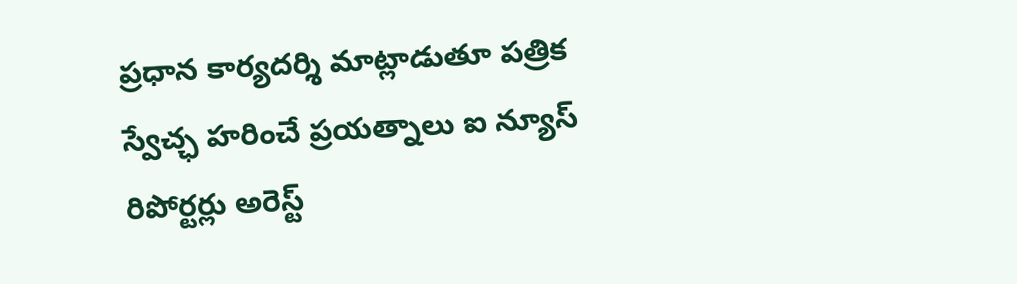ప్రధాన కార్యదర్శి మాట్లాడుతూ పత్రిక స్వేచ్ఛ హరించే ప్రయత్నాలు ఐ న్యూస్ రిపోర్టర్లు అరెస్ట్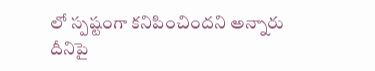లో స్పష్టంగా కనిపించిందని అన్నారు దీనిపై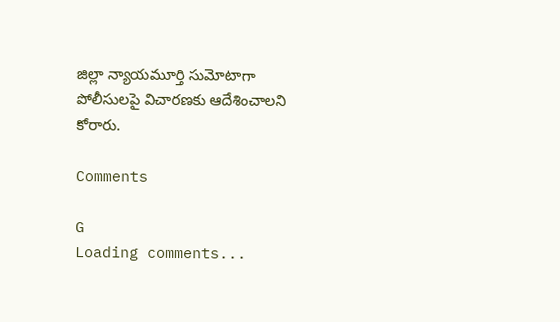జిల్లా న్యాయమూర్తి సుమోటాగా పోలీసులపై విచారణకు ఆదేశించాలని కోరారు.

Comments

G
Loading comments...